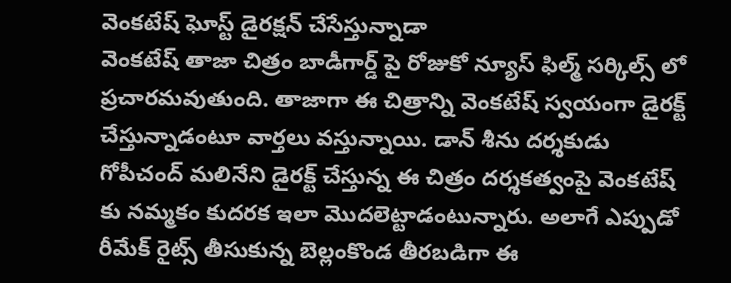వెంకటేష్ ఘోస్ట్ డైరక్షన్ చేసేస్తున్నాడా
వెంకటేష్ తాజా చిత్రం బాడీగార్డ్ పై రోజుకో న్యూస్ ఫిల్మ్ సర్కిల్స్ లో ప్రచారమవుతుంది. తాజాగా ఈ చిత్రాన్ని వెంకటేష్ స్వయంగా డైరక్ట్ చేస్తున్నాడంటూ వార్తలు వస్తున్నాయి. డాన్ శీను దర్శకుడు గోపీచంద్ మలినేని డైరక్ట్ చేస్తున్న ఈ చిత్రం దర్శకత్వంపై వెంకటేష్ కు నమ్మకం కుదరక ఇలా మొదలెట్టాడంటున్నారు. అలాగే ఎప్పుడో రీమేక్ రైట్స్ తీసుకున్న బెల్లంకొండ తీరబడిగా ఈ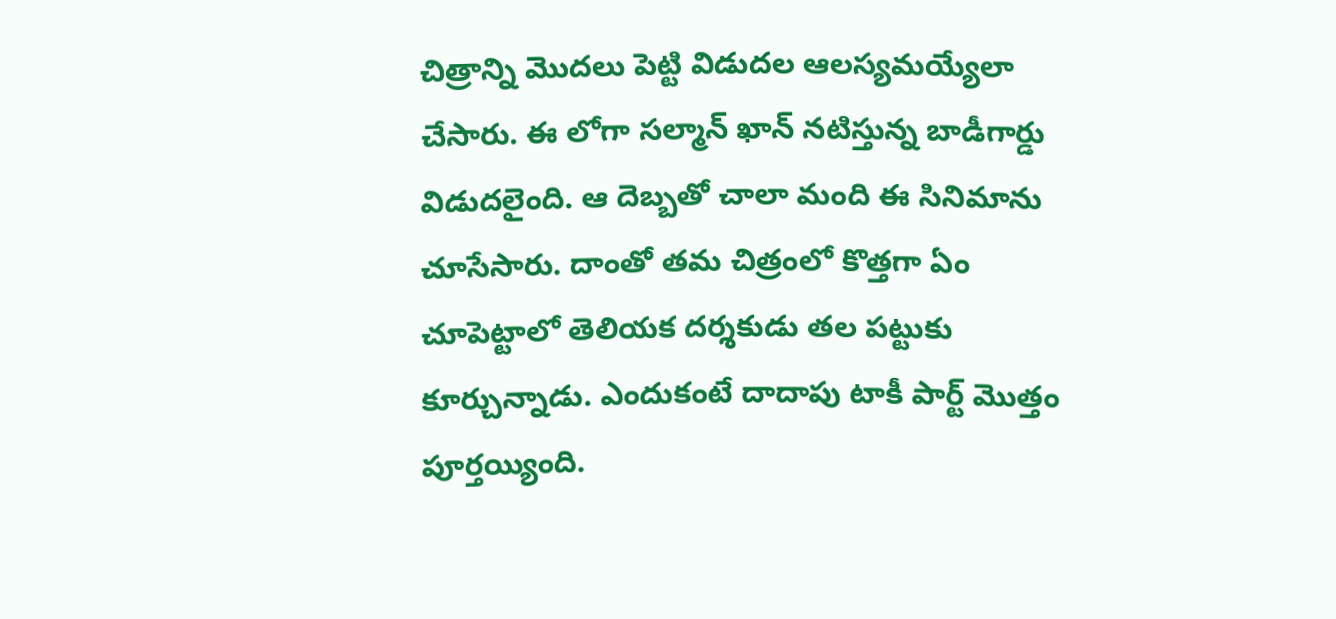చిత్రాన్ని మొదలు పెట్టి విడుదల ఆలస్యమయ్యేలా చేసారు. ఈ లోగా సల్మాన్ ఖాన్ నటిస్తున్న బాడీగార్డు విడుదలైంది. ఆ దెబ్బతో చాలా మంది ఈ సినిమాను చూసేసారు. దాంతో తమ చిత్రంలో కొత్తగా ఏం చూపెట్టాలో తెలియక దర్శకుడు తల పట్టుకు కూర్చున్నాడు. ఎందుకంటే దాదాపు టాకీ పార్ట్ మొత్తం పూర్తయ్యింది.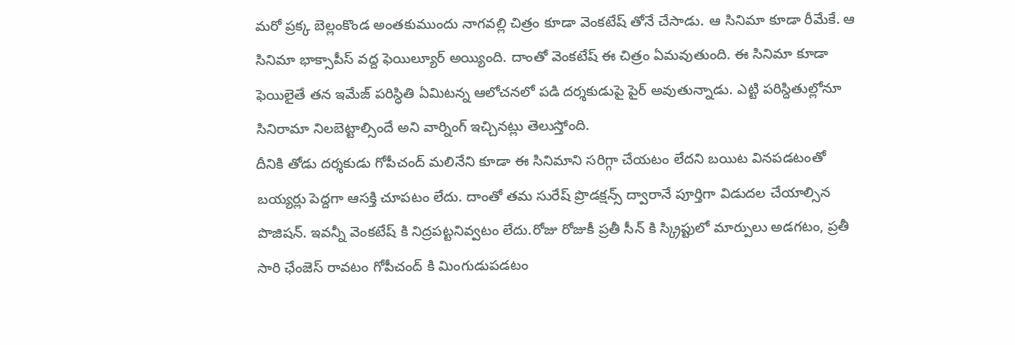మరో ప్రక్క బెల్లంకొండ అంతకుముందు నాగవల్లి చిత్రం కూడా వెంకటేష్ తోనే చేసాడు. ఆ సినిమా కూడా రీమేకే. ఆ సినిమా భాక్సాపీస్ వద్ద ఫెయిల్యూర్ అయ్యింది. దాంతో వెంకటేష్ ఈ చిత్రం ఏమవుతుంది. ఈ సినిమా కూడా ఫెయిలైతే తన ఇమేజ్ పరిస్ధితి ఏమిటన్న ఆలోచనలో పడి దర్శకుడుపై పైర్ అవుతున్నాడు. ఎట్టి పరిస్దితుల్లోనూ సినిరామా నిలబెట్టాల్సిందే అని వార్నింగ్ ఇచ్చినట్లు తెలుస్తోంది.
దీనికి తోడు దర్శకుడు గోపీచంద్ మలినేని కూడా ఈ సినిమాని సరిగ్గా చేయటం లేదని బయిట వినపడటంతో బయ్యర్లు పెద్దగా ఆసక్తి చూపటం లేదు. దాంతో తమ సురేష్ ప్రొడక్షన్స్ ద్వారానే పూర్తిగా విడుదల చేయాల్సిన పొజిషన్. ఇవన్నీ వెంకటేష్ కి నిద్రపట్టనివ్వటం లేదు.రోజు రోజుకీ ప్రతీ సీన్ కి స్క్రిప్టులో మార్పులు అడగటం, ప్రతీ సారి ఛేంజెస్ రావటం గోపీచంద్ కి మింగుడుపడటం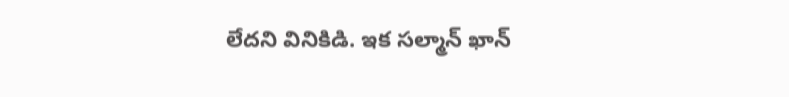లేదని వినికిడి. ఇక సల్మాన్ ఖాన్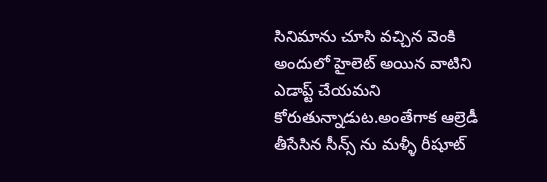సినిమాను చూసి వచ్చిన వెంకి అందులో హైలెట్ అయిన వాటిని ఎడాప్ట్ చేయమని కోరుతున్నాడుట.అంతేగాక ఆల్రెడీ తీసేసిన సీన్స్ ను మళ్ళీ రీషూట్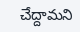చేద్దామని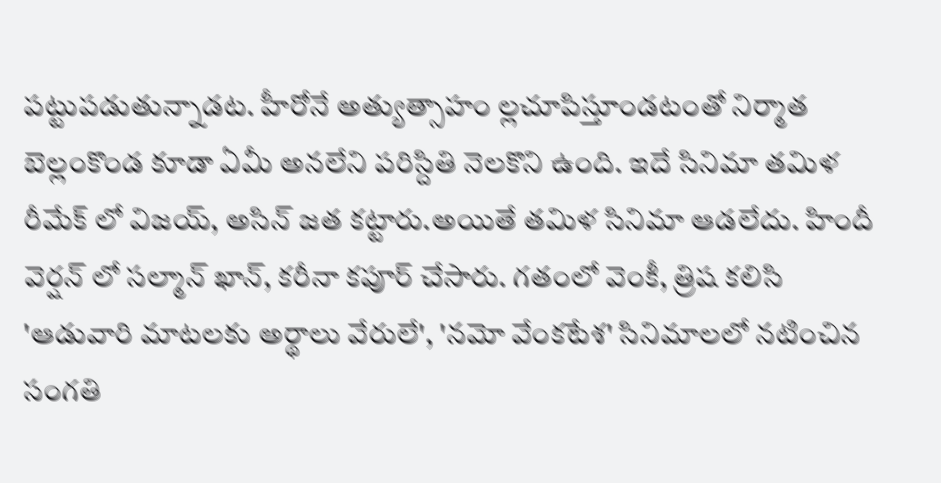పట్టుపడుతున్నాడట. హీరోనే అత్యుత్సాహం ల్లచూపిస్తూండటంతో నిర్మాత బెల్లంకొండ కూడా ఏమీ అనలేని పరిస్దితి నెలకొని ఉంది. ఇదే సినిమా తమిళ రీమేక్ లో విజయ్, అసిన్ జత కట్టారు.అయితే తమిళ సినిమా ఆడలేదు. హిందీ వెర్షన్ లో సల్మాన్ ఖాన్, కరీనా కపూర్ చేసారు. గతంలో వెంకీ, త్రిష కలిసి 'ఆడువారి మాటలకు అర్థాలు వేరులే', 'నమో వేంకటేశ' సినిమాలలో నటించిన సంగతి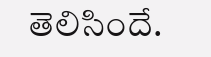తెలిసిందే.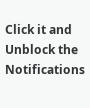Click it and Unblock the Notifications